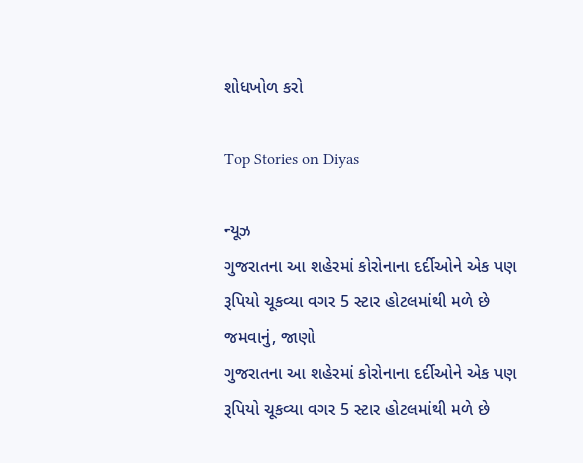શોધખોળ કરો

Top Stories on Diyas

ન્યૂઝ
ગુજરાતના આ શહેરમાં કોરોનાના દર્દીઓને એક પણ રૂપિયો ચૂકવ્યા વગર 5 સ્ટાર હોટલમાંથી મળે છે જમવાનું, જાણો
ગુજરાતના આ શહેરમાં કોરોનાના દર્દીઓને એક પણ રૂપિયો ચૂકવ્યા વગર 5 સ્ટાર હોટલમાંથી મળે છે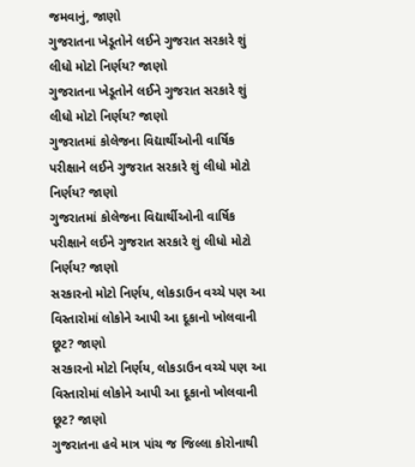જમવાનું, જાણો
ગુજરાતના ખેડૂતોને લઈને ગુજરાત સરકારે શું લીધો મોટો નિર્ણય? જાણો
ગુજરાતના ખેડૂતોને લઈને ગુજરાત સરકારે શું લીધો મોટો નિર્ણય? જાણો
ગુજરાતમાં કોલેજના વિદ્યાર્થીઓની વાર્ષિક પરીક્ષાને લઈને ગુજરાત સરકારે શું લીધો મોટો નિર્ણય? જાણો
ગુજરાતમાં કોલેજના વિદ્યાર્થીઓની વાર્ષિક પરીક્ષાને લઈને ગુજરાત સરકારે શું લીધો મોટો નિર્ણય? જાણો
સરકારનો મોટો નિર્ણય, લોકડાઉન વચ્ચે પણ આ વિસ્તારોમાં લોકોને આપી આ દૂકાનો ખોલવાની છૂટ? જાણો
સરકારનો મોટો નિર્ણય, લોકડાઉન વચ્ચે પણ આ વિસ્તારોમાં લોકોને આપી આ દૂકાનો ખોલવાની છૂટ? જાણો
ગુજરાતના હવે માત્ર પાંચ જ જિલ્લા કોરોનાથી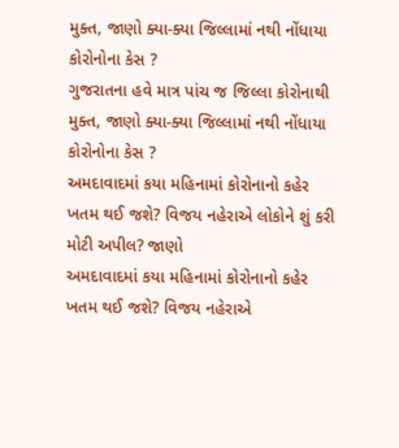મુક્ત, જાણો ક્યા-ક્યા જિલ્લામાં નથી નોંધાયા કોરોનોના કેસ ?
ગુજરાતના હવે માત્ર પાંચ જ જિલ્લા કોરોનાથી મુક્ત, જાણો ક્યા-ક્યા જિલ્લામાં નથી નોંધાયા કોરોનોના કેસ ?
અમદાવાદમાં કયા મહિનામાં કોરોનાનો કહેર ખતમ થઈ જશે? વિજય નહેરાએ લોકોને શું કરી મોટી અપીલ? જાણો
અમદાવાદમાં કયા મહિનામાં કોરોનાનો કહેર ખતમ થઈ જશે? વિજય નહેરાએ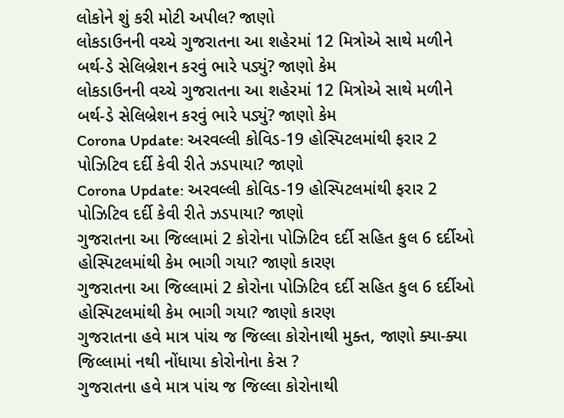લોકોને શું કરી મોટી અપીલ? જાણો
લોકડાઉનની વચ્ચે ગુજરાતના આ શહેરમાં 12 મિત્રોએ સાથે મળીને બર્થ-ડે સેલિબ્રેશન કરવું ભારે પડ્યું? જાણો કેમ
લોકડાઉનની વચ્ચે ગુજરાતના આ શહેરમાં 12 મિત્રોએ સાથે મળીને બર્થ-ડે સેલિબ્રેશન કરવું ભારે પડ્યું? જાણો કેમ
Corona Update: અરવલ્લી કોવિડ-19 હોસ્પિટલમાંથી ફરાર 2 પોઝિટિવ દર્દી કેવી રીતે ઝડપાયા? જાણો
Corona Update: અરવલ્લી કોવિડ-19 હોસ્પિટલમાંથી ફરાર 2 પોઝિટિવ દર્દી કેવી રીતે ઝડપાયા? જાણો
ગુજરાતના આ જિલ્લામાં 2 કોરોના પોઝિટિવ દર્દી સહિત કુલ 6 દર્દીઓ હોસ્પિટલમાંથી કેમ ભાગી ગયા? જાણો કારણ
ગુજરાતના આ જિલ્લામાં 2 કોરોના પોઝિટિવ દર્દી સહિત કુલ 6 દર્દીઓ હોસ્પિટલમાંથી કેમ ભાગી ગયા? જાણો કારણ
ગુજરાતના હવે માત્ર પાંચ જ જિલ્લા કોરોનાથી મુક્ત, જાણો ક્યા-ક્યા જિલ્લામાં નથી નોંધાયા કોરોનોના કેસ ?
ગુજરાતના હવે માત્ર પાંચ જ જિલ્લા કોરોનાથી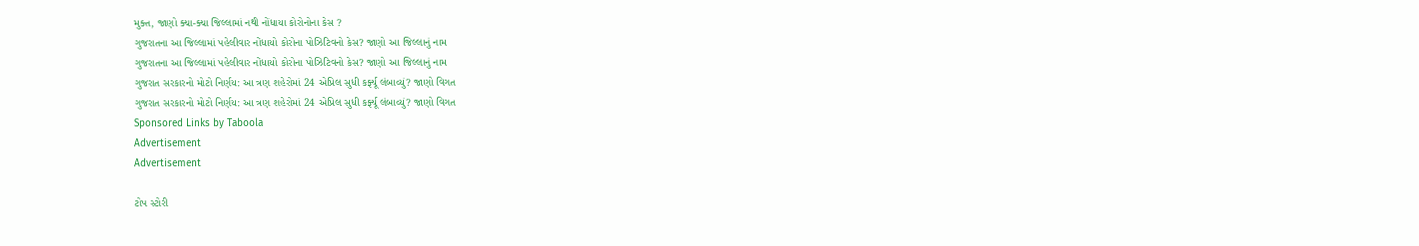મુક્ત, જાણો ક્યા-ક્યા જિલ્લામાં નથી નોંધાયા કોરોનોના કેસ ?
ગુજરાતના આ જિલ્લામાં પહેલીવાર નોંધાયો કોરોના પોઝિટિવનો કેસ? જાણો આ જિલ્લાનું નામ
ગુજરાતના આ જિલ્લામાં પહેલીવાર નોંધાયો કોરોના પોઝિટિવનો કેસ? જાણો આ જિલ્લાનું નામ
ગુજરાત સરકારનો મોટો નિર્ણય: આ ત્રણ શહેરોમાં 24 એપ્રિલ સુધી કર્ફ્યૂ લંબાવ્યું? જાણો વિગત
ગુજરાત સરકારનો મોટો નિર્ણય: આ ત્રણ શહેરોમાં 24 એપ્રિલ સુધી કર્ફ્યૂ લંબાવ્યું? જાણો વિગત
Sponsored Links by Taboola
Advertisement
Advertisement

ટોપ સ્ટોરી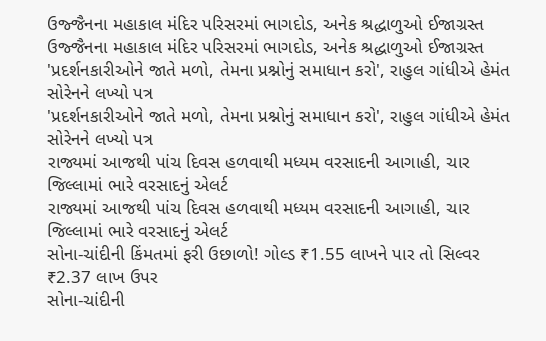ઉજ્જૈનના મહાકાલ મંદિર પરિસરમાં ભાગદોડ, અનેક શ્રદ્ધાળુઓ ઈજાગ્રસ્ત
ઉજ્જૈનના મહાકાલ મંદિર પરિસરમાં ભાગદોડ, અનેક શ્રદ્ધાળુઓ ઈજાગ્રસ્ત
'પ્રદર્શનકારીઓને જાતે મળો, તેમના પ્રશ્નોનું સમાધાન કરો', રાહુલ ગાંધીએ હેમંત સોરેનને લખ્યો પત્ર
'પ્રદર્શનકારીઓને જાતે મળો, તેમના પ્રશ્નોનું સમાધાન કરો', રાહુલ ગાંધીએ હેમંત સોરેનને લખ્યો પત્ર
રાજ્યમાં આજથી પાંચ દિવસ હળવાથી મધ્યમ વરસાદની આગાહી, ચાર જિલ્લામાં ભારે વરસાદનું એલર્ટ
રાજ્યમાં આજથી પાંચ દિવસ હળવાથી મધ્યમ વરસાદની આગાહી, ચાર જિલ્લામાં ભારે વરસાદનું એલર્ટ
સોના-ચાંદીની કિંમતમાં ફરી ઉછાળો! ગોલ્ડ ₹1.55 લાખને પાર તો સિલ્વર ₹2.37 લાખ ઉપર
સોના-ચાંદીની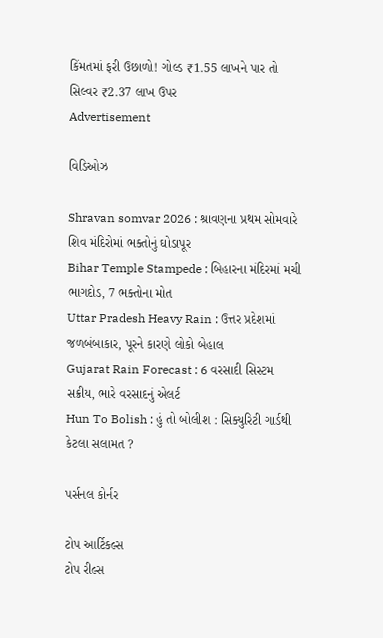કિંમતમાં ફરી ઉછાળો! ગોલ્ડ ₹1.55 લાખને પાર તો સિલ્વર ₹2.37 લાખ ઉપર
Advertisement

વિડિઓઝ

Shravan somvar 2026 : શ્રાવણના પ્રથમ સોમવારે શિવ મંદિરોમાં ભક્તોનું ઘોડાપૂર
Bihar Temple Stampede : બિહારના મંદિરમાં મચી ભાગદોડ, 7 ભક્તોના મોત
Uttar Pradesh Heavy Rain : ઉત્તર પ્રદેશમાં જળબંબાકાર, પૂરને કારણે લોકો બેહાલ
Gujarat Rain Forecast : 6 વરસાદી સિસ્ટમ સક્રીય, ભારે વરસાદનું એલર્ટ
Hun To Bolish : હું તો બોલીશ : સિક્યુરિટી ગાર્ડથી કેટલા સલામત ?

પર્સનલ કોર્નર

ટોપ આર્ટિકલ્સ
ટોપ રીલ્સ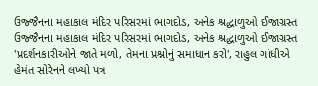ઉજ્જૈનના મહાકાલ મંદિર પરિસરમાં ભાગદોડ, અનેક શ્રદ્ધાળુઓ ઈજાગ્રસ્ત
ઉજ્જૈનના મહાકાલ મંદિર પરિસરમાં ભાગદોડ, અનેક શ્રદ્ધાળુઓ ઈજાગ્રસ્ત
'પ્રદર્શનકારીઓને જાતે મળો, તેમના પ્રશ્નોનું સમાધાન કરો', રાહુલ ગાંધીએ હેમંત સોરેનને લખ્યો પત્ર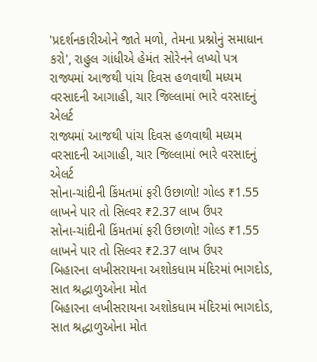'પ્રદર્શનકારીઓને જાતે મળો, તેમના પ્રશ્નોનું સમાધાન કરો', રાહુલ ગાંધીએ હેમંત સોરેનને લખ્યો પત્ર
રાજ્યમાં આજથી પાંચ દિવસ હળવાથી મધ્યમ વરસાદની આગાહી, ચાર જિલ્લામાં ભારે વરસાદનું એલર્ટ
રાજ્યમાં આજથી પાંચ દિવસ હળવાથી મધ્યમ વરસાદની આગાહી, ચાર જિલ્લામાં ભારે વરસાદનું એલર્ટ
સોના-ચાંદીની કિંમતમાં ફરી ઉછાળો! ગોલ્ડ ₹1.55 લાખને પાર તો સિલ્વર ₹2.37 લાખ ઉપર
સોના-ચાંદીની કિંમતમાં ફરી ઉછાળો! ગોલ્ડ ₹1.55 લાખને પાર તો સિલ્વર ₹2.37 લાખ ઉપર
બિહારના લખીસરાયના અશોકધામ મંદિરમાં ભાગદોડ, સાત શ્રદ્ધાળુઓના મોત
બિહારના લખીસરાયના અશોકધામ મંદિરમાં ભાગદોડ, સાત શ્રદ્ધાળુઓના મોત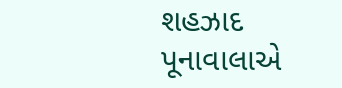શહઝાદ પૂનાવાલાએ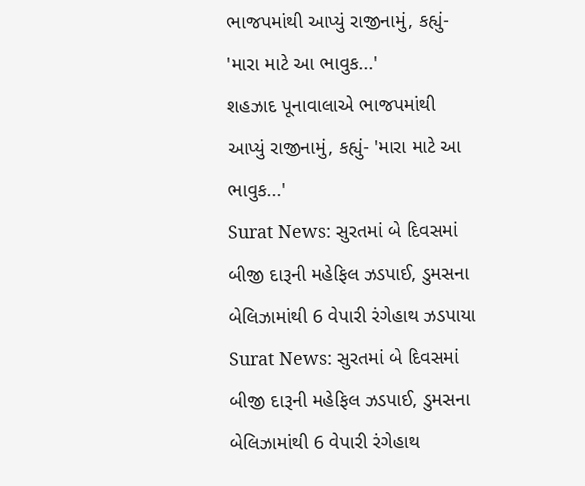ભાજપમાંથી આપ્યું રાજીનામું, કહ્યું- 'મારા માટે આ ભાવુક...'
શહઝાદ પૂનાવાલાએ ભાજપમાંથી આપ્યું રાજીનામું, કહ્યું- 'મારા માટે આ ભાવુક...'
Surat News: સુરતમાં બે દિવસમાં બીજી દારૂની મહેફિલ ઝડપાઈ, ડુમસના બેલિઝામાંથી 6 વેપારી રંગેહાથ ઝડપાયા
Surat News: સુરતમાં બે દિવસમાં બીજી દારૂની મહેફિલ ઝડપાઈ, ડુમસના બેલિઝામાંથી 6 વેપારી રંગેહાથ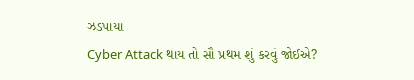ઝડપાયા
Cyber Attack થાય તો સૌ પ્રથમ શું કરવું જોઈએ?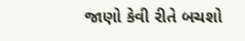જાણો કેવી રીતે બચશો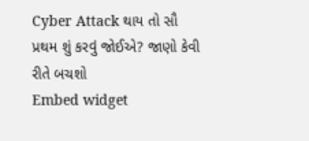Cyber Attack થાય તો સૌ પ્રથમ શું કરવું જોઈએ? જાણો કેવી રીતે બચશો
Embed widget